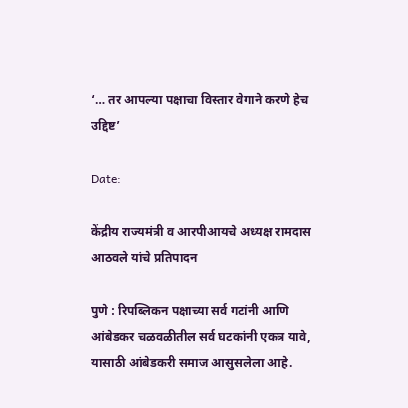‘… तर आपल्या पक्षाचा विस्तार वेगाने करणे हेच उद्दिष्ट’

Date:

केंद्रीय राज्यमंत्री व आरपीआयचे अध्यक्ष रामदास आठवले यांचे प्रतिपादन

पुणे : रिपब्लिकन पक्षाच्या सर्व गटांनी आणि आंबेडकर चळवळीतील सर्व घटकांनी एकत्र यावे, यासाठी आंबेडकरी समाज आसुसलेला आहे.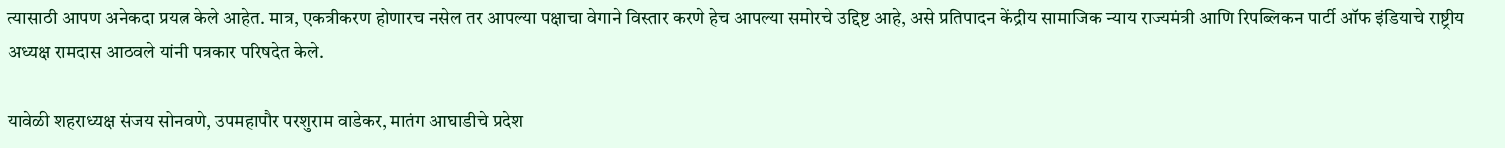त्यासाठी आपण अनेकदा प्रयत्न केले आहेत. मात्र, एकत्रीकरण होणारच नसेल तर आपल्या पक्षाचा वेगाने विस्तार करणे हेच आपल्या समोरचे उद्दिष्ट आहे, असे प्रतिपादन केंद्रीय सामाजिक न्याय राज्यमंत्री आणि रिपब्लिकन पार्टी ऑफ इंडियाचे राष्ट्रीय अध्यक्ष रामदास आठवले यांनी पत्रकार परिषदेत केले.

यावेळी शहराध्यक्ष संजय सोनवणे, उपमहापौर परशुराम वाडेकर, मातंग आघाडीचे प्रदेश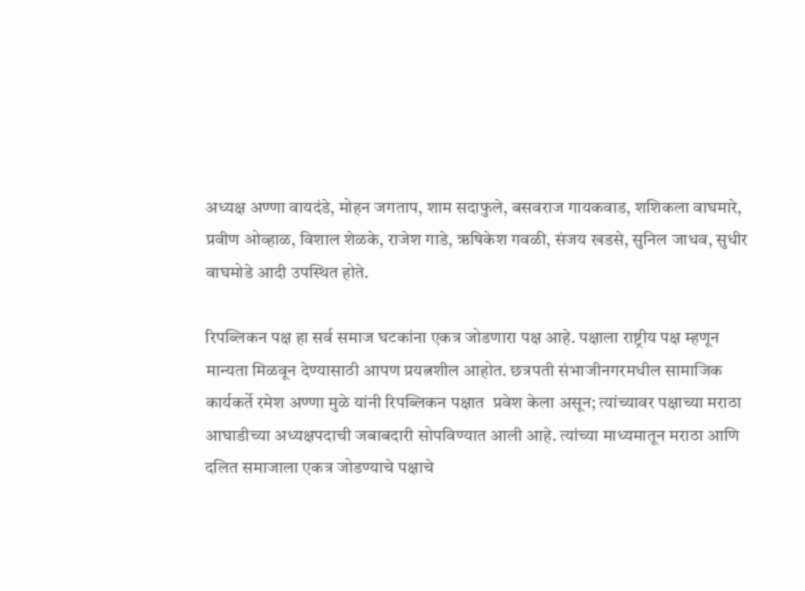अध्यक्ष अण्णा वायदंडे, मोहन जगताप, शाम सदाफुले, बसवराज गायकवाड, शशिकला वाघमारे, प्रवीण ओव्हाळ, विशाल शेळके, राजेश गाडे, ऋषिकेश गवळी, संजय खडसे, सुनिल जाधव, सुधीर वाघमोडे आदी उपस्थित होते.

रिपब्लिकन पक्ष हा सर्व समाज घटकांना एकत्र जोडणारा पक्ष आहे. पक्षाला राष्ट्रीय पक्ष म्हणून मान्यता मिळवून देण्यासाठी आपण प्रयत्नशील आहोत. छत्रपती संभाजीनगरमधील सामाजिक कार्यकर्ते रमेश अण्णा मुळे यांनी रिपब्लिकन पक्षात  प्रवेश केला असून; त्यांच्यावर पक्षाच्या मराठा आघाडीच्या अध्यक्षपदाची जबाबदारी सोपविण्यात आली आहे. त्यांच्या माध्यमातून मराठा आणि दलित समाजाला एकत्र जोडण्याचे पक्षाचे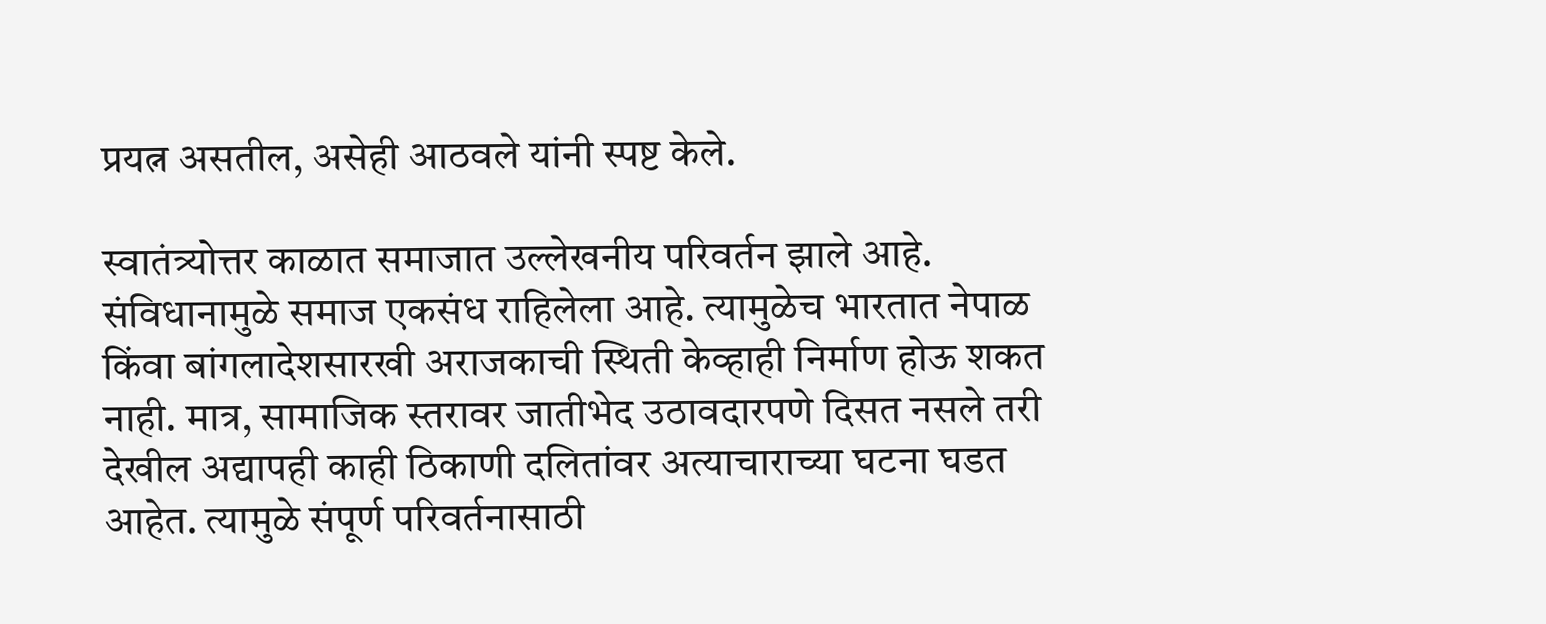प्रयत्न असतील, असेही आठवले यांनी स्पष्ट केले.

स्वातंत्र्योत्तर काळात समाजात उल्लेखनीय परिवर्तन झाले आहे. संविधानामुळे समाज एकसंध राहिलेला आहे. त्यामुळेच भारतात नेपाळ किंवा बांगलादेशसारखी अराजकाची स्थिती केव्हाही निर्माण होऊ शकत नाही. मात्र, सामाजिक स्तरावर जातीभेद उठावदारपणे दिसत नसले तरी देखील अद्यापही काही ठिकाणी दलितांवर अत्याचाराच्या घटना घडत आहेत. त्यामुळे संपूर्ण परिवर्तनासाठी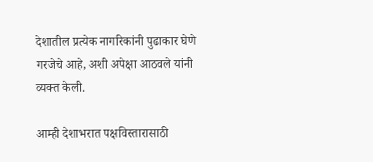देशातील प्रत्येक नागरिकांनी पुढाकार घेणे गरजेचे आहे, अशी अपेक्षा आठवले यांनी व्यक्त केली.

आम्ही देशाभरात पक्षविस्तारासाठी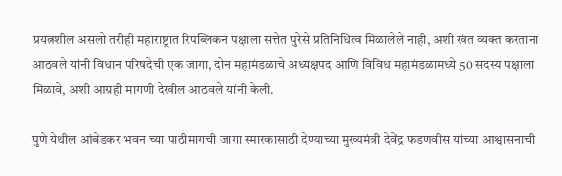प्रयत्नशील असलो तरीही महाराष्ट्रात रिपब्लिकन पक्षाला सत्तेत पुरेसे प्रतिनिधित्व मिळालेले नाही, अशी खंत व्यक्त करताना आठवले यांनी विधान परिषदेची एक जागा, दोन महामंडळाचे अध्यक्षपद आणि विविध महामंडळामध्ये 50 सदस्य पक्षाला मिळावे, अशी आग्रही मागणी देखील आठवले यांनी केली.

पुणे येथील आंबेडकर भवन च्या पाठीमागची जागा स्मारकासाठी देण्याच्या मुख्यमंत्री देवेंद्र फडणवीस यांच्या आश्वासनाची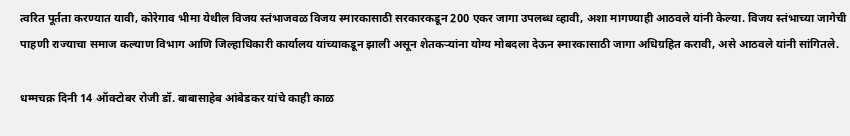त्वरित पूर्तता करण्यात यावी, कोरेगाव भीमा येथील विजय स्तंभाजवळ विजय स्मारकासाठी सरकारकडून 200 एकर जागा उपलब्ध व्हावी, अशा मागण्याही आठवले यांनी केल्या. विजय स्तंभाच्या जागेची पाहणी राज्याचा समाज कल्याण विभाग आणि जिल्हाधिकारी कार्यालय यांच्याकडून झाली असून शेतकऱ्यांना योग्य मोबदला देऊन स्मारकासाठी जागा अधिग्रहित करावी, असे आठवले यांनी सांगितले.

धम्मचक्र दिनी 14 ऑक्टोबर रोजी डॉ. बाबासाहेब आंबेडकर यांचे काही काळ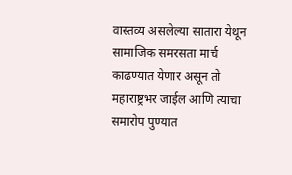वास्तव्य असलेल्या सातारा येथून सामाजिक समरसता मार्च काढण्यात येणार असून तो महाराष्ट्रभर जाईल आणि त्याचा समारोप पुण्यात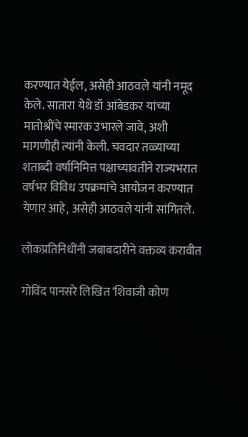करण्यात येईल, असेही आठवले यांनी नमूद केले. सातारा येथे डॉ आंबेडकर यांच्या मातोश्रींचे स्मारक उभारले जावे, अशी मागणीही त्यांनी केली. चवदार तळ्याच्या शताब्दी वर्षानिमित्त पक्षाच्यावतीने राज्यभरात वर्षभर विविध उपक्रमांचे आयोजन करण्यात येणार आहे, असेही आठवले यांनी सांगितले.

लोकप्रतिनिधींनी जबाबदारीने वक्तव्य करावीत

गोविंद पानसरे लिखित ‘शिवाजी कोण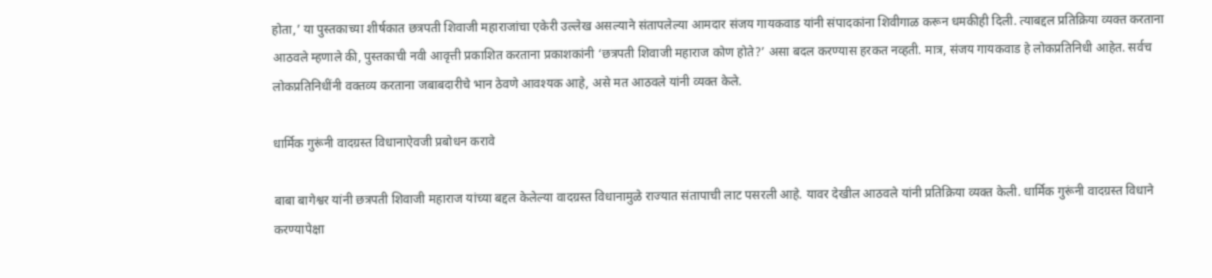होता,’ या पुस्तकाच्या शीर्षकात छत्रपती शिवाजी महाराजांचा एकेरी उल्लेख असल्याने संतापलेल्या आमदार संजय गायकवाड यांनी संपादकांना शिवीगाळ करून धमकीही दिली. त्याबद्दल प्रतिक्रिया व्यक्त करताना आठवले म्हणाले की, पुस्तकाची नवी आवृत्ती प्रकाशित करताना प्रकाशकांनी ‘छत्रपती शिवाजी महाराज कोण होते?’ असा बदल करण्यास हरकत नव्हती. मात्र, संजय गायकवाड हे लोकप्रतिनिधी आहेत. सर्वच लोकप्रतिनिधींनी वक्तव्य करताना जबाबदारीचे भान ठेवणे आवश्यक आहे, असे मत आठवले यांनी व्यक्त केले.

धार्मिक गुरूंनी वादग्रस्त विधानाऐवजी प्रबोधन करावे

बाबा बागेश्वर यांनी छत्रपती शिवाजी महाराज यांच्या बद्दल केलेल्या वादग्रस्त विधानामुळे राज्यात संतापाची लाट पसरली आहे. यावर देखील आठवले यांनी प्रतिक्रिया व्यक्त केली. धार्मिक गुरूंनी वादग्रस्त विधाने करण्यापेक्षा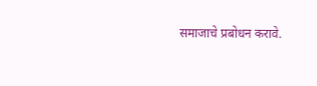समाजाचे प्रबोधन करावे.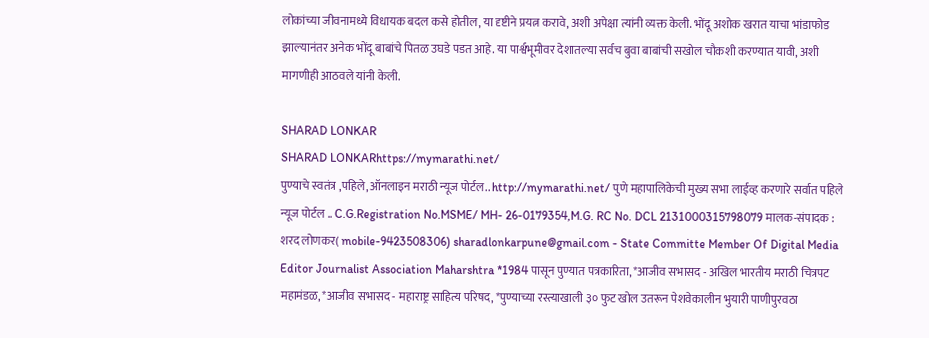लोकांच्या जीवनामध्ये विधायक बदल कसे होतील, या दृष्टीने प्रयत्न करावे, अशी अपेक्षा त्यांनी व्यक्त केली. भोंदू अशोक खरात याचा भांडाफोड झाल्यानंतर अनेक भोंदू बाबांचे पितळ उघडे पडत आहे. या पार्श्वभूमीवर देशातल्या सर्वच बुवा बाबांची सखोल चौकशी करण्यात यावी, अशी मागणीही आठवले यांनी केली.

SHARAD LONKAR
SHARAD LONKARhttps://mymarathi.net/
पुण्याचे स्वतंत्र ,पहिले,ऑनलाइन मराठी न्यूज पोर्टल.. http://mymarathi.net/ पुणे महापालिकेची मुख्य सभा लाईव्ह करणारे सर्वात पहिले न्यूज पोर्टल .. C.G.Registration No.MSME/ MH- 26-0179354,M.G. RC No. DCL 2131000315798079 मालक-संपादक : शरद लोणकर( mobile-9423508306) sharadlonkarpune@gmail.com - State Committe Member Of Digital Media Editor Journalist Association Maharshtra *1984 पासून पुण्यात पत्रकारिता, *आजीव सभासद - अखिल भारतीय मराठी चित्रपट महामंडळ, *आजीव सभासद - महाराष्ट्र साहित्य परिषद, *पुण्याच्या रस्त्याखाली ३० फुट खोल उतरून पेशवेकालीन भुयारी पाणीपुरवठा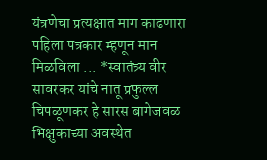यंत्रणेचा प्रत्यक्षात माग काढणारा पहिला पत्रकार म्हणून मान मिळविला ... *स्वातंत्र्य वीर सावरकर यांचे नातू प्रफुल्ल चिपळूणकर हे सारस बागेजवळ भिक्षुकाच्या अवस्थेत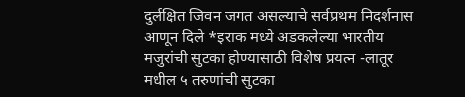दुर्लक्षित जिवन जगत असल्याचे सर्वप्रथम निदर्शनास आणून दिले *इराक मध्ये अडकलेल्या भारतीय मजुरांची सुटका होण्यासाठी विशेष प्रयत्न -लातूर मधील ५ तरुणांची सुटका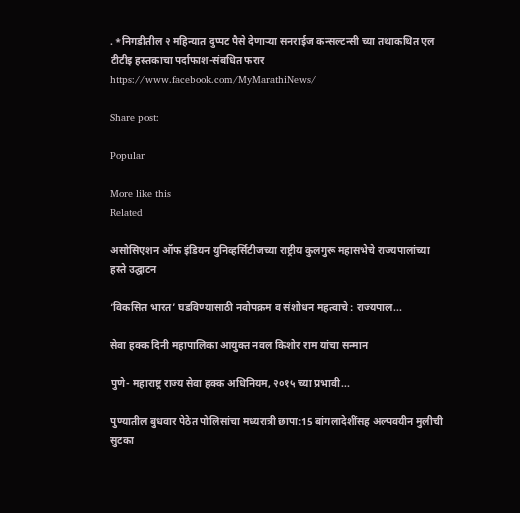. *निगडीतील २ महिन्यात दुप्पट पैसे देणाऱ्या सनराईज कन्सल्टन्सी च्या तथाकथित एल टीटीइ हस्तकाचा पर्दाफाश-संबधित फरार https://www.facebook.com/MyMarathiNews/

Share post:

Popular

More like this
Related

असोसिएशन ऑफ इंडियन युनिव्हर्सिटीजच्या राष्ट्रीय कुलगुरू महासभेचे राज्यपालांच्या हस्ते उद्घाटन

‘विकसित भारत’ घडविण्यासाठी नवोपक्रम व संशोधन महत्वाचे : राज्यपाल...

सेवा हक्क दिनी महापालिका आयुक्त नवल किशोर राम यांचा सन्मान

पुणे- महाराष्ट्र राज्य सेवा हक्क अधिनियम, २०१५ च्या प्रभावी...

पुण्यातील बुधवार पेठेत पोलिसांचा मध्यरात्री छापा:15 बांगलादेशींसह अल्पवयीन मुलीची सुटका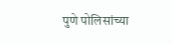पुणे पोलिसांच्या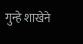गुन्हे शाखेने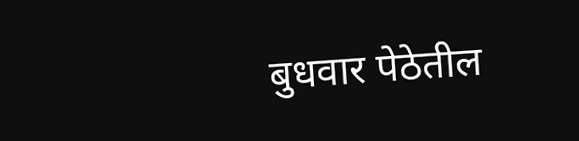बुधवार पेठेतील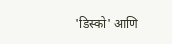'डिस्को' आणि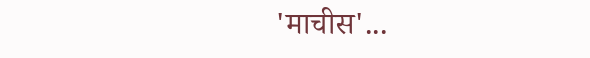'माचीस'...